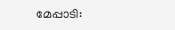മേപ്പാടി: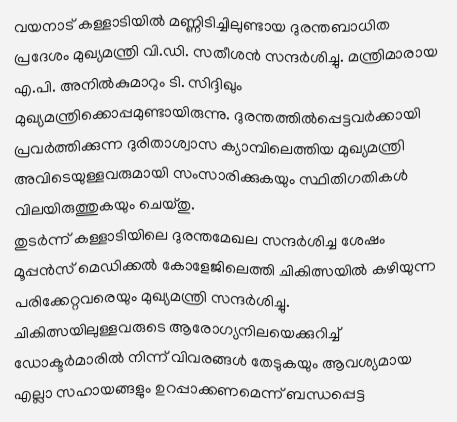വയനാട് കള്ളാടിയിൽ മണ്ണിടിച്ചിലുണ്ടായ ദുരന്തബാധിത പ്രദേശം മുഖ്യമന്ത്രി വി.ഡി. സതീശൻ സന്ദർശിച്ചു. മന്ത്രിമാരായ എ.പി. അനിൽകുമാറും ടി. സിദ്ദിഖും മുഖ്യമന്ത്രിക്കൊപ്പമുണ്ടായിരുന്നു. ദുരന്തത്തിൽപ്പെട്ടവർക്കായി പ്രവർത്തിക്കുന്ന ദുരിതാശ്വാസ ക്യാമ്പിലെത്തിയ മുഖ്യമന്ത്രി അവിടെയുള്ളവരുമായി സംസാരിക്കുകയും സ്ഥിതിഗതികൾ വിലയിരുത്തുകയും ചെയ്തു.
തുടർന്ന് കള്ളാടിയിലെ ദുരന്തമേഖല സന്ദർശിച്ച ശേഷം മൂപ്പൻസ് മെഡിക്കൽ കോളേജിലെത്തി ചികിത്സയിൽ കഴിയുന്ന പരിക്കേറ്റവരെയും മുഖ്യമന്ത്രി സന്ദർശിച്ചു. ചികിത്സയിലുള്ളവരുടെ ആരോഗ്യനിലയെക്കുറിച്ച് ഡോക്ടർമാരിൽ നിന്ന് വിവരങ്ങൾ തേടുകയും ആവശ്യമായ എല്ലാ സഹായങ്ങളും ഉറപ്പാക്കണമെന്ന് ബന്ധപ്പെട്ട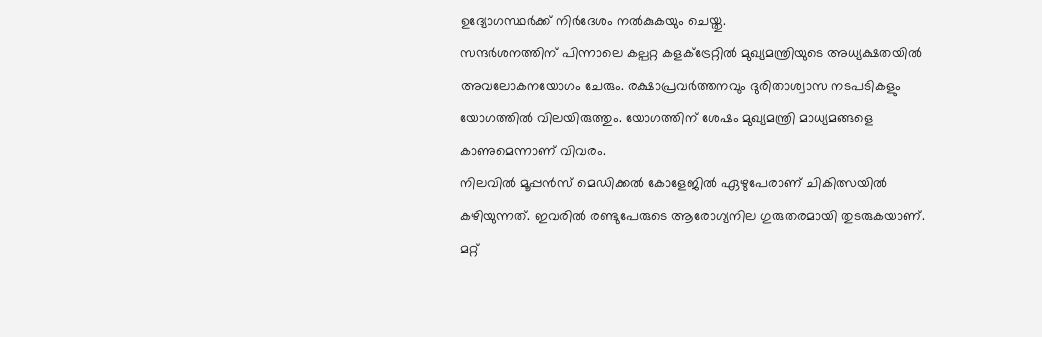ഉദ്യോഗസ്ഥർക്ക് നിർദേശം നൽകുകയും ചെയ്തു.
സന്ദർശനത്തിന് പിന്നാലെ കല്പറ്റ കളക്ട്രേറ്റിൽ മുഖ്യമന്ത്രിയുടെ അധ്യക്ഷതയിൽ അവലോകനയോഗം ചേരും. രക്ഷാപ്രവർത്തനവും ദുരിതാശ്വാസ നടപടികളും യോഗത്തിൽ വിലയിരുത്തും. യോഗത്തിന് ശേഷം മുഖ്യമന്ത്രി മാധ്യമങ്ങളെ കാണുമെന്നാണ് വിവരം.
നിലവിൽ മൂപ്പൻസ് മെഡിക്കൽ കോളേജിൽ ഏഴുപേരാണ് ചികിത്സയിൽ കഴിയുന്നത്. ഇവരിൽ രണ്ടുപേരുടെ ആരോഗ്യനില ഗുരുതരമായി തുടരുകയാണ്. മറ്റ്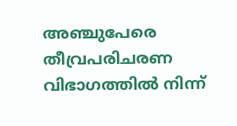അഞ്ചുപേരെ തീവ്രപരിചരണ വിഭാഗത്തിൽ നിന്ന്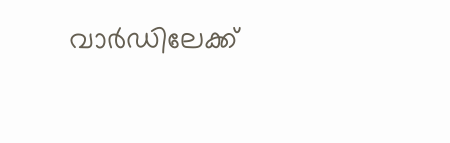വാർഡിലേക്ക്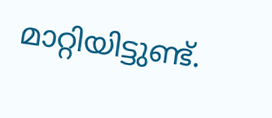മാറ്റിയിട്ടുണ്ട്.